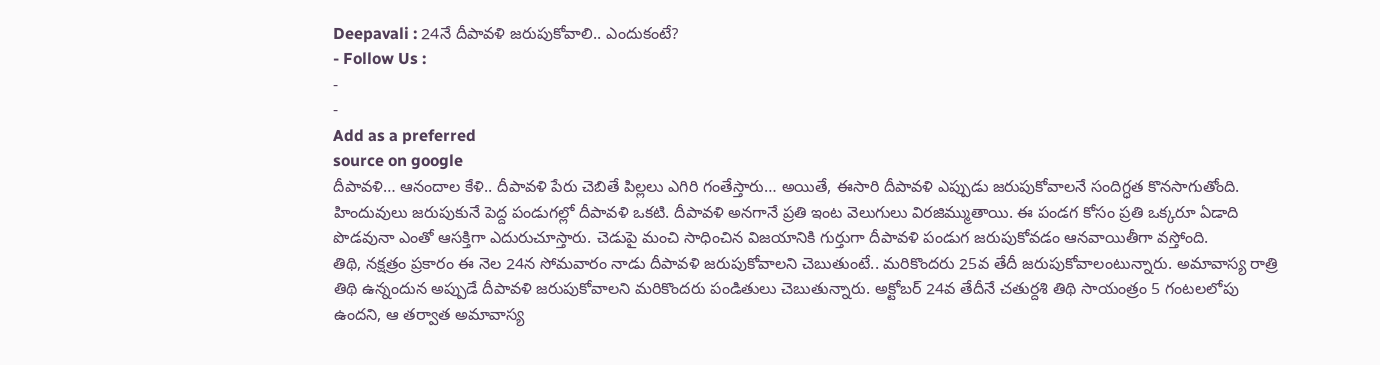Deepavali : 24నే దీపావళి జరుపుకోవాలి.. ఎందుకంటే?
- Follow Us :
-
-
Add as a preferred
source on google
దీపావళి… ఆనందాల కేళి.. దీపావళి పేరు చెబితే పిల్లలు ఎగిరి గంతేస్తారు… అయితే, ఈసారి దీపావళి ఎప్పుడు జరుపుకోవాలనే సందిగ్ధత కొనసాగుతోంది. హిందువులు జరుపుకునే పెద్ద పండుగల్లో దీపావళి ఒకటి. దీపావళి అనగానే ప్రతి ఇంట వెలుగులు విరజిమ్ముతాయి. ఈ పండగ కోసం ప్రతి ఒక్కరూ ఏడాది పొడవునా ఎంతో ఆసక్తిగా ఎదురుచూస్తారు. చెడుపై మంచి సాధించిన విజయానికి గుర్తుగా దీపావళి పండుగ జరుపుకోవడం ఆనవాయితీగా వస్తోంది.
తిథి, నక్షత్రం ప్రకారం ఈ నెల 24న సోమవారం నాడు దీపావళి జరుపుకోవాలని చెబుతుంటే.. మరికొందరు 25వ తేదీ జరుపుకోవాలంటున్నారు. అమావాస్య రాత్రి తిథి ఉన్నందున అప్పుడే దీపావళి జరుపుకోవాలని మరికొందరు పండితులు చెబుతున్నారు. అక్టోబర్ 24వ తేదీనే చతుర్దశి తిథి సాయంత్రం 5 గంటలలోపు ఉందని, ఆ తర్వాత అమావాస్య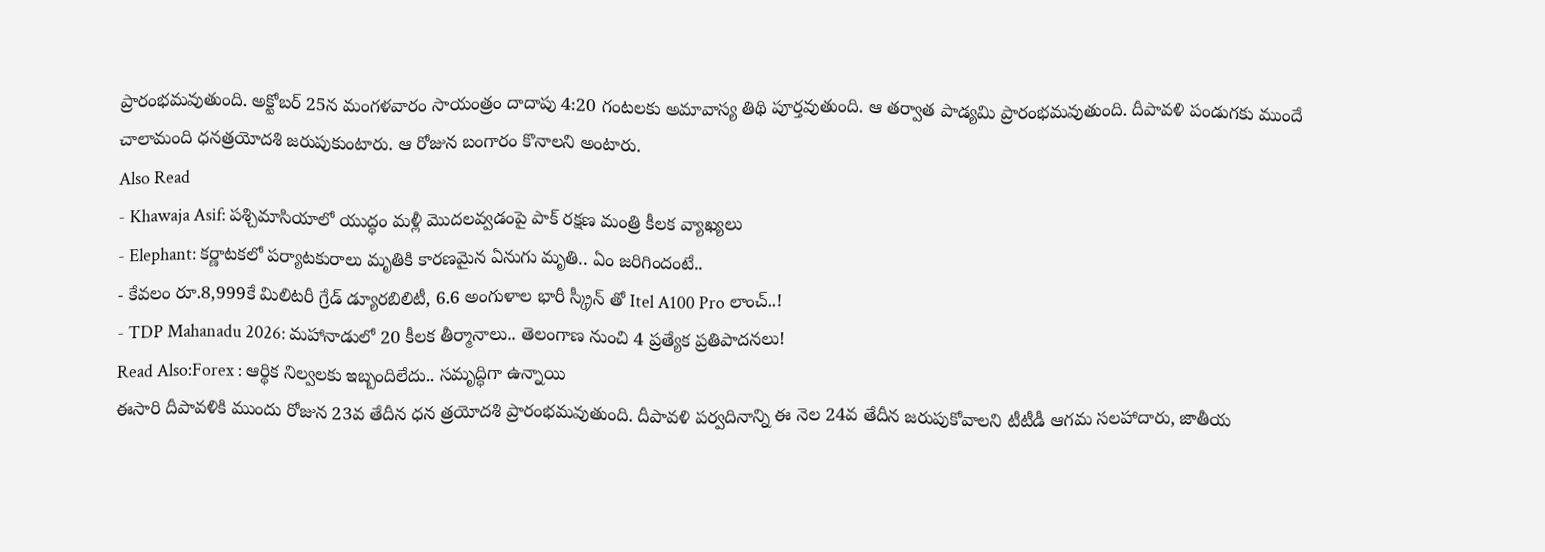ప్రారంభమవుతుంది. అక్టోబర్ 25న మంగళవారం సాయంత్రం దాదాపు 4:20 గంటలకు అమావాస్య తిథి పూర్తవుతుంది. ఆ తర్వాత పాడ్యమి ప్రారంభమవుతుంది. దీపావళి పండుగకు ముందే చాలామంది ధనత్రయోదశి జరుపుకుంటారు. ఆ రోజున బంగారం కొనాలని అంటారు.
Also Read
- Khawaja Asif: పశ్చిమాసియాలో యుద్ధం మళ్లీ మొదలవ్వడంపై పాక్ రక్షణ మంత్రి కీలక వ్యాఖ్యలు
- Elephant: కర్ణాటకలో పర్యాటకురాలు మృతికి కారణమైన ఏనుగు మృతి.. ఏం జరిగిందంటే..
- కేవలం రూ.8,999కే మిలిటరీ గ్రేడ్ డ్యూరబిలిటీ, 6.6 అంగుళాల భారీ స్క్రీన్ తో Itel A100 Pro లాంచ్..!
- TDP Mahanadu 2026: మహానాడులో 20 కీలక తీర్మానాలు.. తెలంగాణ నుంచి 4 ప్రత్యేక ప్రతిపాదనలు!
Read Also:Forex : ఆర్థిక నిల్వలకు ఇబ్బందిలేదు.. సమృద్ధిగా ఉన్నాయి
ఈసారి దీపావళికి ముందు రోజున 23వ తేదీన ధన త్రయోదశి ప్రారంభమవుతుంది. దీపావళి పర్వదినాన్ని ఈ నెల 24వ తేదీన జరుపుకోవాలని టీటీడీ ఆగమ సలహాదారు, జాతీయ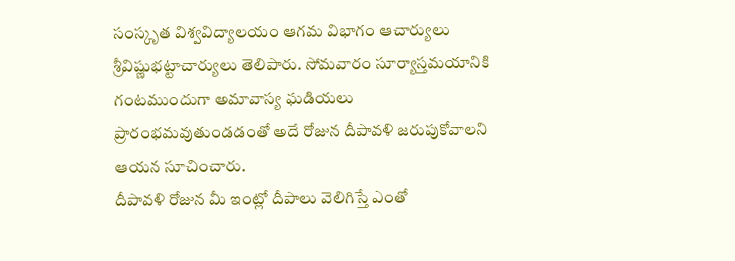సంస్కృత విశ్వవిద్యాలయం ఆగమ విభాగం ఆచార్యులు శ్రీవిష్ణుభట్టాచార్యులు తెలిపారు. సోమవారం సూర్యాస్తమయానికి గంటముందుగా అమావాస్య ఘడియలు ప్రారంభమవుతుండడంతో అదే రోజున దీపావళి జరుపుకోవాలని ఆయన సూచించారు.
దీపావళి రోజున మీ ఇంట్లో దీపాలు వెలిగిస్తే ఎంతో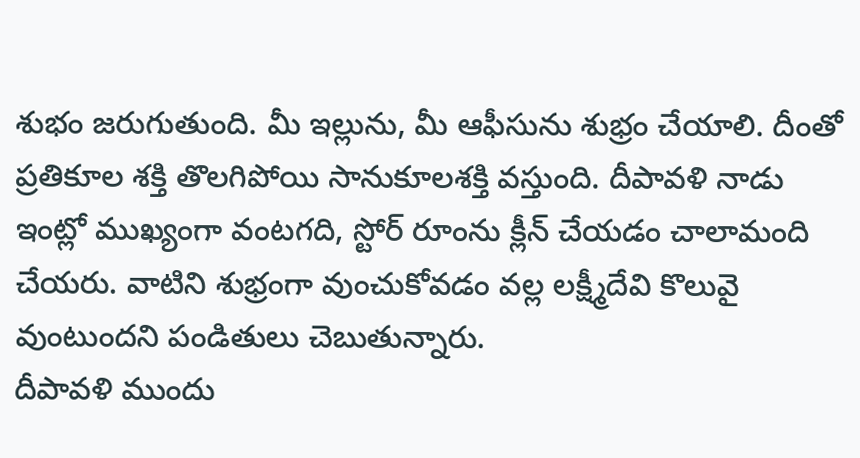శుభం జరుగుతుంది. మీ ఇల్లును, మీ ఆఫీసును శుభ్రం చేయాలి. దీంతో ప్రతికూల శక్తి తొలగిపోయి సానుకూలశక్తి వస్తుంది. దీపావళి నాడు ఇంట్లో ముఖ్యంగా వంటగది, స్టోర్ రూంను క్లీన్ చేయడం చాలామంది చేయరు. వాటిని శుభ్రంగా వుంచుకోవడం వల్ల లక్ష్మీదేవి కొలువై వుంటుందని పండితులు చెబుతున్నారు.
దీపావళి ముందు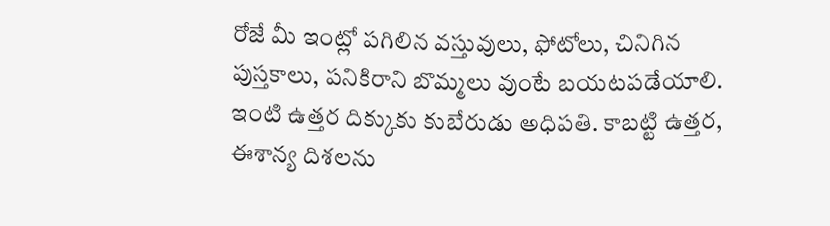రోజే మీ ఇంట్లో పగిలిన వస్తువులు, ఫోటోలు, చినిగిన పుస్తకాలు, పనికిరాని బొమ్మలు వుంటే బయటపడేయాలి. ఇంటి ఉత్తర దిక్కుకు కుబేరుడు అధిపతి. కాబట్టి ఉత్తర, ఈశాన్య దిశలను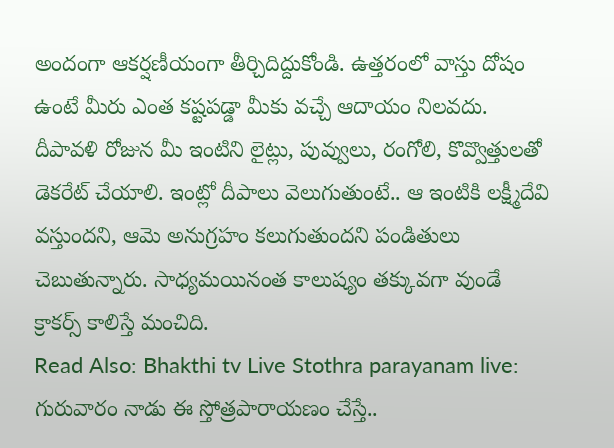అందంగా ఆకర్షణీయంగా తీర్చిదిద్దుకోండి. ఉత్తరంలో వాస్తు దోషం ఉంటే మీరు ఎంత కష్టపడ్డా మీకు వచ్చే ఆదాయం నిలవదు. దీపావళి రోజున మీ ఇంటిని లైట్లు, పువ్వులు, రంగోలి, కొవ్వొత్తులతో డెకరేట్ చేయాలి. ఇంట్లో దీపాలు వెలుగుతుంటే.. ఆ ఇంటికి లక్ష్మీదేవి వస్తుందని, ఆమె అనుగ్రహం కలుగుతుందని పండితులు చెబుతున్నారు. సాధ్యమయినంత కాలుష్యం తక్కువగా వుండే క్రాకర్స్ కాలిస్తే మంచిది.
Read Also: Bhakthi tv Live Stothra parayanam live: గురువారం నాడు ఈ స్తోత్రపారాయణం చేస్తే..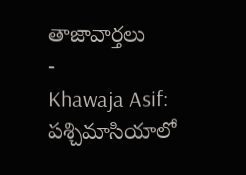తాజావార్తలు
-
Khawaja Asif: పశ్చిమాసియాలో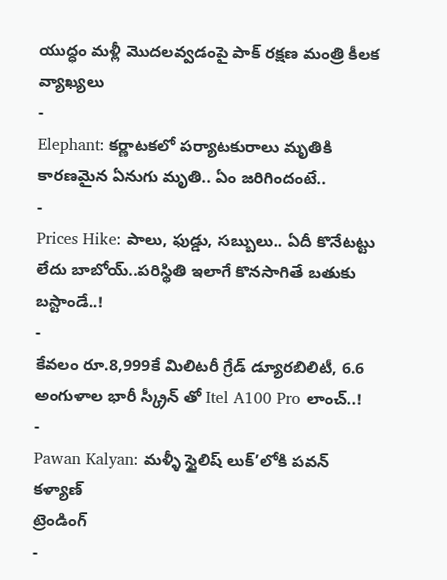యుద్ధం మళ్లీ మొదలవ్వడంపై పాక్ రక్షణ మంత్రి కీలక వ్యాఖ్యలు
-
Elephant: కర్ణాటకలో పర్యాటకురాలు మృతికి కారణమైన ఏనుగు మృతి.. ఏం జరిగిందంటే..
-
Prices Hike: పాలు, ఫుడ్డు, సబ్బులు.. ఏదీ కొనేటట్టు లేదు బాబోయ్..పరిస్థితి ఇలాగే కొనసాగితే బతుకు బస్టాండే..!
-
కేవలం రూ.8,999కే మిలిటరీ గ్రేడ్ డ్యూరబిలిటీ, 6.6 అంగుళాల భారీ స్క్రీన్ తో Itel A100 Pro లాంచ్..!
-
Pawan Kalyan: మళ్ళీ స్టైలిష్ లుక్’లోకి పవన్ కళ్యాణ్
ట్రెండింగ్
-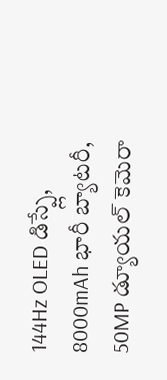144Hz OLED డిస్ప్లే, 8000mAh భారీ బ్యాటరీ, 50MP డ్యూయల్ కెమెరా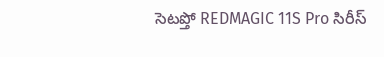సెటప్తో REDMAGIC 11S Pro సిరీస్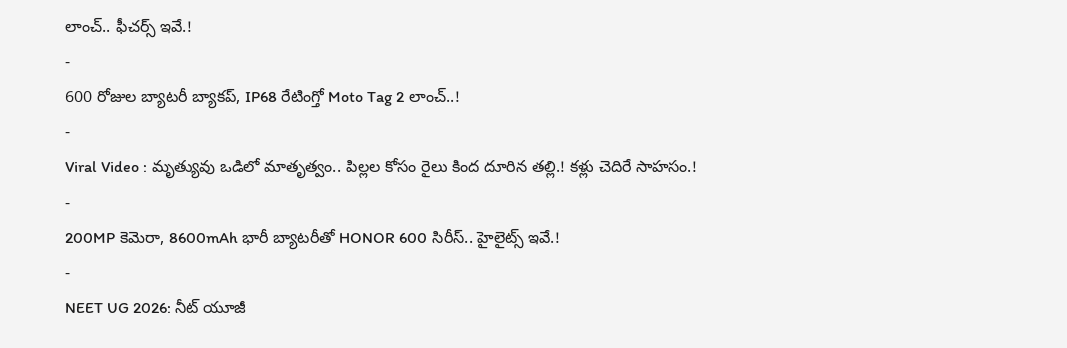లాంచ్.. ఫీచర్స్ ఇవే.!
-
600 రోజుల బ్యాటరీ బ్యాకప్, IP68 రేటింగ్తో Moto Tag 2 లాంచ్..!
-
Viral Video : మృత్యువు ఒడిలో మాతృత్వం.. పిల్లల కోసం రైలు కింద దూరిన తల్లి.! కళ్లు చెదిరే సాహసం.!
-
200MP కెమెరా, 8600mAh భారీ బ్యాటరీతో HONOR 600 సిరీస్.. హైలైట్స్ ఇవే.!
-
NEET UG 2026: నీట్ యూజీ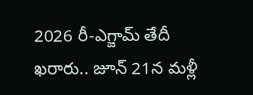2026 రీ-ఎగ్జామ్ తేదీ ఖరారు.. జూన్ 21న మళ్లీ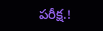పరీక్ష.!